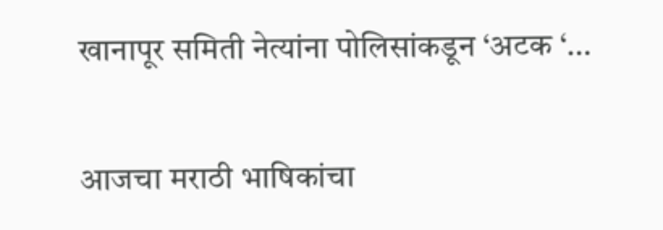खानापूर समिती नेत्यांना पोलिसांकडून ‘अटक ‘…


आजचा मराठी भाषिकांचा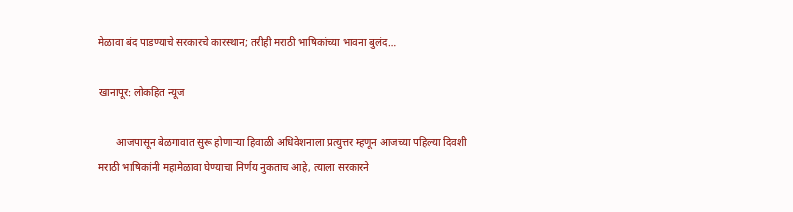मेळावा बंद पाडण्याचे सरकारचे कारस्थान; तरीही मराठी भाषिकांच्या भावना बुलंद…

खानापूर: लोकहित न्यूज

       आजपासून बेळगावात सुरू होणाऱ्या हिवाळी अधिवेशनाला प्रत्युत्तर म्हणून आजच्या पहिल्या दिवशी मराठी भाषिकांनी महामेळावा घेण्याचा निर्णय नुकताच आहे, त्याला सरकारने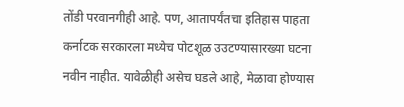तोंडी परवानगीही आहे. पण, आतापर्यंतचा इतिहास पाहता कर्नाटक सरकारला मध्येच पोटशूळ उउटण्यासारख्या घटना नवीन नाहीत. यावेळीही असेच घडले आहे, मेळावा होण्यास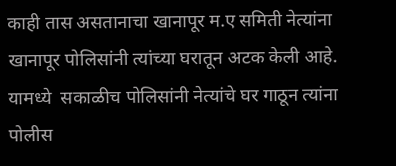काही तास असतानाचा खानापूर म.ए समिती नेत्यांना खानापूर पोलिसांनी त्यांच्या घरातून अटक केली आहे. यामध्ये  सकाळीच पोलिसांनी नेत्यांचे घर गाठून त्यांना पोलीस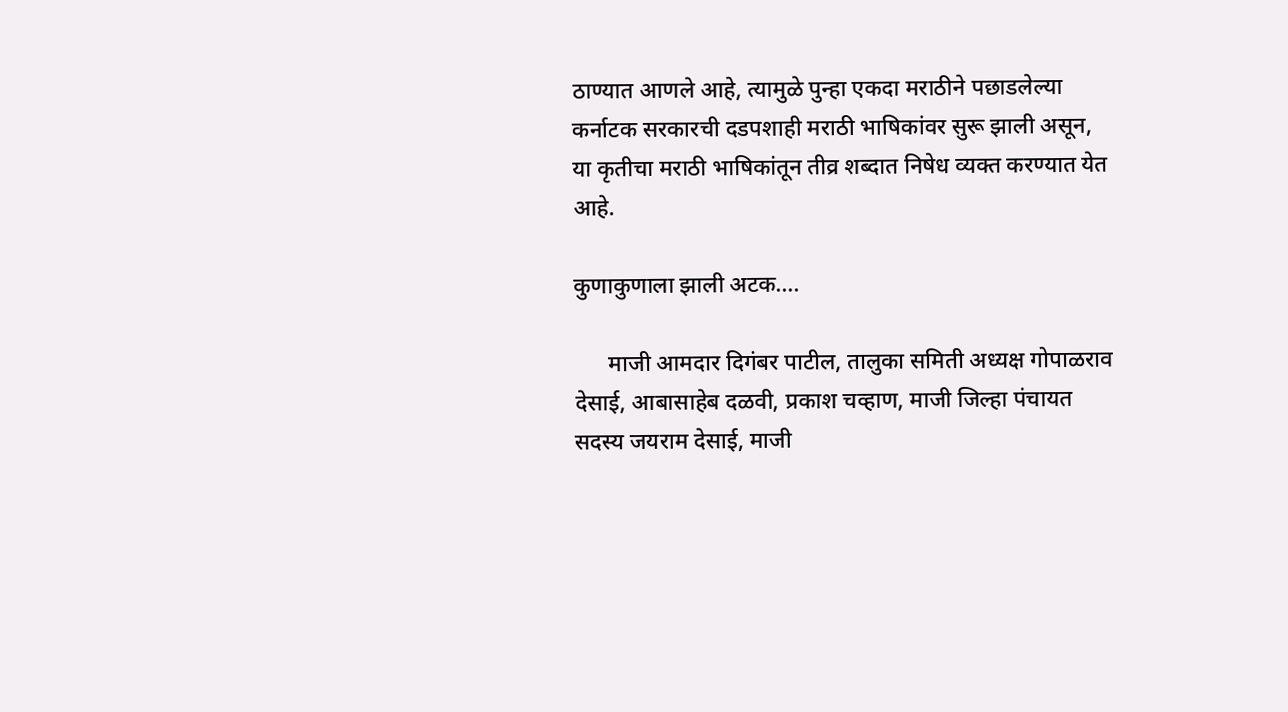ठाण्यात आणले आहे, त्यामुळे पुन्हा एकदा मराठीने पछाडलेल्या कर्नाटक सरकारची दडपशाही मराठी भाषिकांवर सुरू झाली असून, या कृतीचा मराठी भाषिकांतून तीव्र शब्दात निषेध व्यक्त करण्यात येत आहे.

कुणाकुणाला झाली अटक….

      माजी आमदार दिगंबर पाटील, तालुका समिती अध्यक्ष गोपाळराव देसाई, आबासाहेब दळवी, प्रकाश चव्हाण, माजी जिल्हा पंचायत सदस्य जयराम देसाई, माजी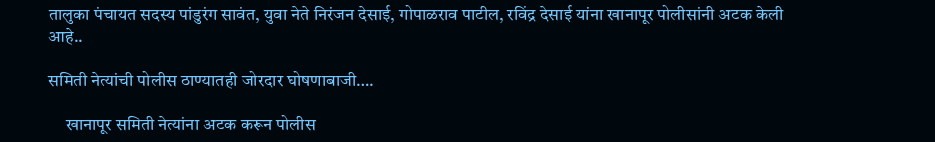तालुका पंचायत सदस्य पांडुरंग सावंत, युवा नेते निरंजन देसाई, गोपाळराव पाटील, रविंद्र देसाई यांना खानापूर पोलीसांनी अटक केली आहे..

समिती नेत्यांची पोलीस ठाण्यातही जोरदार घोषणाबाजी….

     खानापूर समिती नेत्यांना अटक करून पोलीस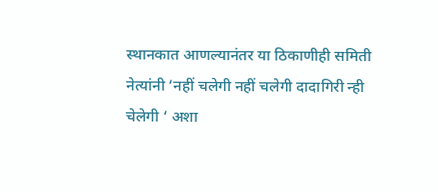स्थानकात आणल्यानंतर या ठिकाणीही समिती नेत्यांनी ‘नहीं चलेगी नहीं चलेगी दादागिरी न्ही चेलेगी ‘ अशा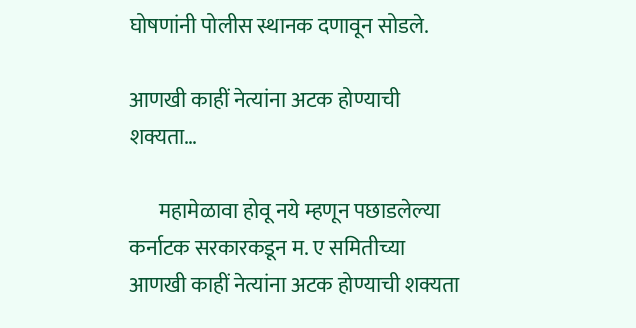घोषणांनी पोलीस स्थानक दणावून सोडले.

आणखी काहीं नेत्यांना अटक होण्याची शक्यता…

       महामेळावा होवू नये म्हणून पछाडलेल्या कर्नाटक सरकारकडून म. ए समितीच्या आणखी काहीं नेत्यांना अटक होण्याची शक्यता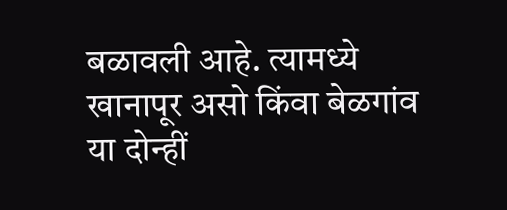बळावली आहे. त्यामध्ये खानापूर असो किंवा बेळगांव या दोन्हीं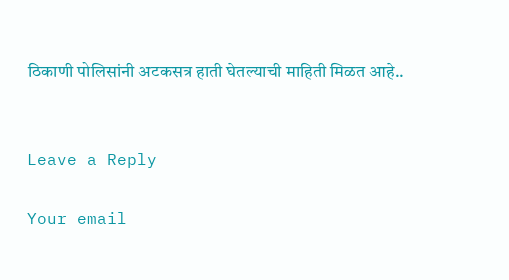ठिकाणी पोलिसांनी अटकसत्र हाती घेतल्याची माहिती मिळत आहे..


Leave a Reply

Your email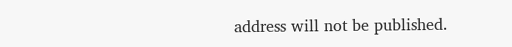address will not be published.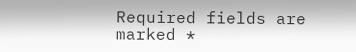Required fields are marked *